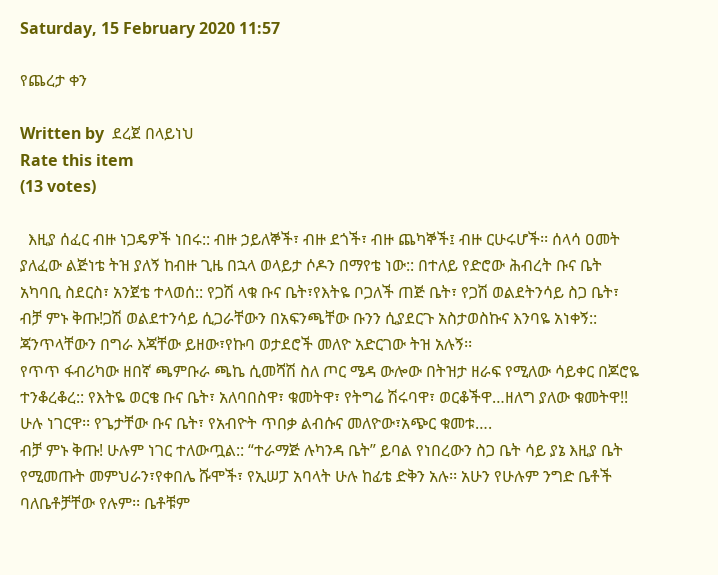Saturday, 15 February 2020 11:57

የጨረታ ቀን

Written by  ደረጀ በላይነህ
Rate this item
(13 votes)

  እዚያ ሰፈር ብዙ ነጋዴዎች ነበሩ:: ብዙ ኃይለኞች፣ ብዙ ደጎች፣ ብዙ ጨካኞች፤ ብዙ ርሁሩሆች፡፡ ሰላሳ ዐመት ያለፈው ልጅነቴ ትዝ ያለኝ ከብዙ ጊዜ በኋላ ወላይታ ሶዶን በማየቴ ነው:: በተለይ የድሮው ሕብረት ቡና ቤት አካባቢ ስደርስ፣ አንጀቴ ተላወሰ:: የጋሽ ላቁ ቡና ቤት፣የእትዬ ቦጋለች ጠጅ ቤት፣ የጋሽ ወልደትንሳይ ስጋ ቤት፣ ብቻ ምኑ ቅጡ!ጋሽ ወልደተንሳይ ሲጋራቸውን በአፍንጫቸው ቡንን ሲያደርጉ አስታወስኩና እንባዬ አነቀኝ:: ጃንጥላቸውን በግራ እጃቸው ይዘው፣የኩባ ወታደሮች መለዮ አድርገው ትዝ አሉኝ፡፡
የጥጥ ፋብሪካው ዘበኛ ጫምቡራ ጫኬ ሲመሻሽ ስለ ጦር ሜዳ ውሎው በትዝታ ዘራፍ የሚለው ሳይቀር በጆሮዬ ተንቆረቆረ:: የእትዬ ወርቄ ቡና ቤት፣ አለባበስዋ፣ ቁመትዋ፣ የትግሬ ሽሩባዋ፣ ወርቆችዋ…ዘለግ ያለው ቁመትዋ!! ሁሉ ነገርዋ፡፡ የጌታቸው ቡና ቤት፣ የአብዮት ጥበቃ ልብሱና መለዮው፣አጭር ቁመቱ….
ብቻ ምኑ ቅጡ! ሁሉም ነገር ተለውጧል:: “ተራማጅ ሉካንዳ ቤት” ይባል የነበረውን ስጋ ቤት ሳይ ያኔ እዚያ ቤት የሚመጡት መምህራን፣የቀበሌ ሹሞች፣ የኢሠፓ አባላት ሁሉ ከፊቴ ድቅን አሉ፡፡ አሁን የሁሉም ንግድ ቤቶች ባለቤቶቻቸው የሉም፡፡ ቤቶቹም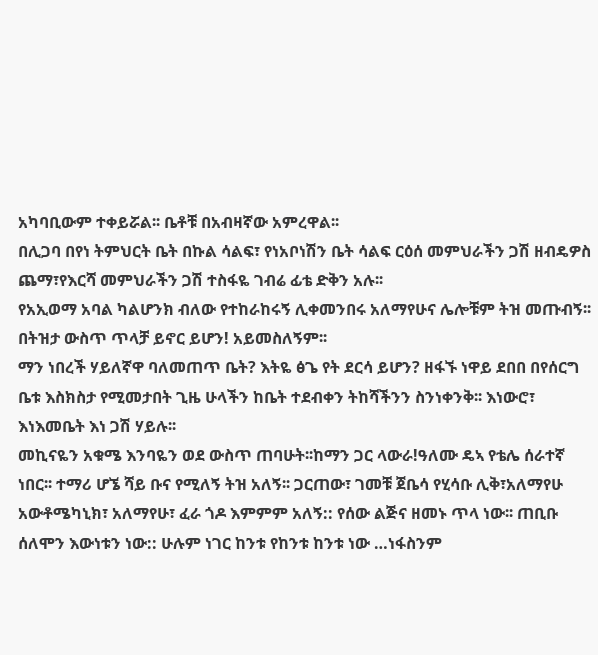አካባቢውም ተቀይሯል፡፡ ቤቶቹ በአብዛኛው አምረዋል፡፡
በሊጋባ በየነ ትምህርት ቤት በኩል ሳልፍ፣ የነአቦነሽን ቤት ሳልፍ ርዕሰ መምህራችን ጋሽ ዘብዴዎስ ጨማ፣የእርሻ መምህራችን ጋሽ ተስፋዬ ገብሬ ፊቴ ድቅን አሉ፡፡
የአኢወማ አባል ካልሆንክ ብለው የተከራከሩኝ ሊቀመንበሩ አለማየሁና ሌሎቹም ትዝ መጡብኝ፡፡ በትዝታ ውስጥ ጥላቻ ይኖር ይሆን! አይመስለኝም፡፡
ማን ነበረች ሃይለኛዋ ባለመጠጥ ቤት? እትዬ ፅጌ የት ደርሳ ይሆን? ዘፋኙ ነዋይ ደበበ በየሰርግ ቤቱ እስክስታ የሚመታበት ጊዜ ሁላችን ከቤት ተደብቀን ትከሻችንን ስንነቀንቅ፡፡ እነውሮ፣ እነእመቤት እነ ጋሽ ሃይሉ፡፡
መኪናዬን አቁሜ እንባዬን ወደ ውስጥ ጠባሁት፡፡ከማን ጋር ላውራ!ዓለሙ ዴኣ የቴሌ ሰራተኛ ነበር፡፡ ተማሪ ሆኜ ሻይ ቡና የሚለኝ ትዝ አለኝ፡፡ ጋርጠው፣ ገመቹ ጀቤሳ የሂሳቡ ሊቅ፣አለማየሁ አውቶሜካኒክ፣ አለማየሁ፣ ፈራ ጎዶ እምምም አለኝ:: የሰው ልጅና ዘመኑ ጥላ ነው፡፡ ጠቢቡ ሰለሞን እውነቱን ነው:: ሁሉም ነገር ከንቱ የከንቱ ከንቱ ነው …ነፋስንም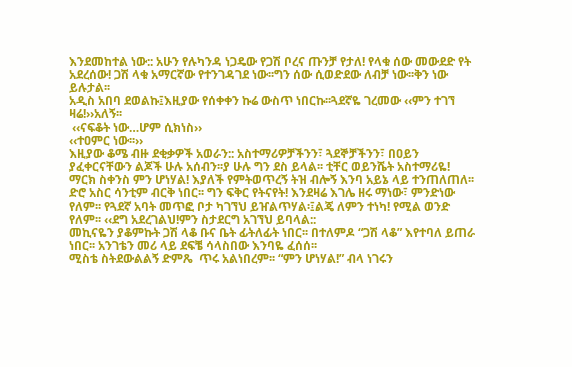እንደመከተል ነው:: አሁን የሉካንዳ ነጋዴው የጋሽ ቦረና ጡንቻ የታለ! የላቁ ሰው መውደድ የት አደረሰው! ጋሽ ላቁ አማርኛው የተንገዳገደ ነው፡፡ግን ሰው ሲወድደው ለብቻ ነው፡፡ቅን ነው ይሉታል፡፡
አዲስ አበባ ደወልኩ፤እዚያው የሰቀቀን ኩሬ ውስጥ ነበርኩ፡፡ጓደኛዬ ገረመው ‹‹ምን ተገኘ ዛሬ!››አለኝ፡፡
 ‹‹ናፍቆት ነው…ሆም ሲክነስ››
‹‹ተዐምር ነው፡፡››
እዚያው ቆሜ ብዙ ደቂቃዎች አወራን:: አስተማሪዎቻችንን፣ ጓደኞቻችንን፣ በዐይን ያፈቀርናቸውን ልጆች ሁሉ አሰብን፡፡ያ ሁሉ ግን ደስ ይላል፡፡ ቲቸር ወይንሼት አስተማሪዬ! ማርክ ስቀንስ ምን ሆነሃል! እያለች የምትወጥረኝ ትዝ ብሎኝ እንባ አይኔ ላይ ተንጠለጠለ፡፡
ድሮ አስር ሳንቲም ብርቅ ነበር፡፡ ግን ፍቅር የትናየት! እንደዛሬ እገሌ ዘሩ ማነው፣ ምንድነው የለም፡፡ የጓደኛ አባት መጥፎ ቦታ ካገኘህ ይዠልጥሃል፡፤ልጄ ለምን ተነካ! የሚል ወንድ የለም፡፡ ‹‹ደግ አደረገልህ!ምን ስታደርግ አገኘህ ይባላል::
መኪናዬን ያቆምኩት ጋሽ ላቆ ቡና ቤት ፊትለፊት ነበር፡፡ በተለምዶ “ጋሽ ላቆ” እየተባለ ይጠራ ነበር፡፡ አንገቴን መሪ ላይ ደፍቼ ሳላስበው እንባዬ ፈሰሰ፡፡
ሚስቴ ስትደውልልኝ ድምጼ  ጥሩ አልነበረም፡፡ “ምን ሆነሃል!” ብላ ነገሩን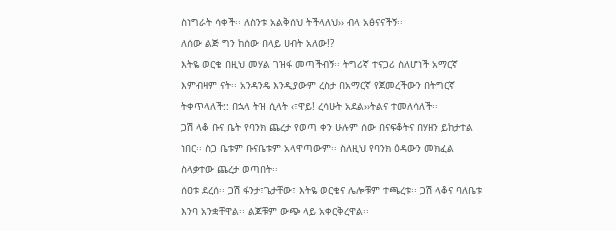ስነግራት ሳቀች፡፡ ለስንቱ አልቅሰህ ትችላለህ›› ብላ አፅናናችኝ፡፡
ለሰው ልጅ ግን ከሰው በላይ ሀብት አለው!?
እትዬ ወርቄ በዚህ መሃል ገዝፋ መጣችብኝ፡፡ ትግሪኛ ተናጋሪ ስለሆነች አማርኛ እምብዛም ናት፡፡ አንዳንዴ እንዲያውም ረስታ በአማርኛ የጀመረችውን በትግርኛ ትቀጥላለች:: በኋላ ትዝ ሲላት ‹፣ዋይ! ረሳሁት አደል››ትልና ተመለሳለች፡፡
ጋሽ ላቆ ቡና ቤት የባንክ ጨረታ የወጣ ቀን ሁሉም ሰው በናፍቆትና በሃዘን ይከታተል ነበር፡፡ ስጋ ቤቱም ቡናቤቱም አላዋጣውም፡፡ ስለዚህ የባንክ ዕዳውን መክፈል ስላቃተው ጨረታ ወጣበት፡፡
ሰዐቱ ደረሰ፡፡ ጋሽ ፋንታ፣ጌታቸው፣ እትዬ ወርቄና ሌሎቹም ተጫረቱ፡፡ ጋሽ ላቆና ባለቤቱ እንባ አንቋቸዋል፡፡ ልጆቹም ውጭ ላይ አቀርቅረዋል፡፡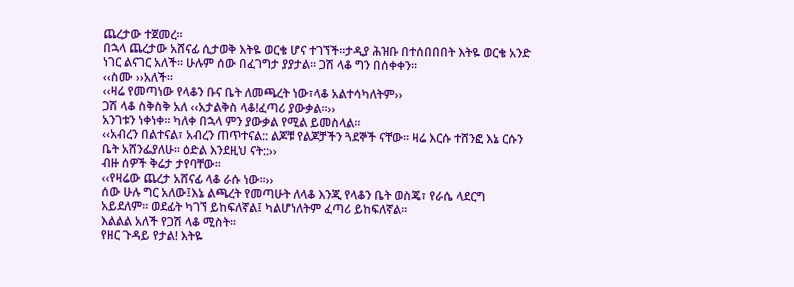ጨረታው ተጀመረ፡፡
በኋላ ጨረታው አሸናፊ ሲታወቅ እትዬ ወርቄ ሆና ተገኘች፡፡ታዲያ ሕዝቡ በተሰበበበት እትዬ ወርቄ አንድ ነገር ልናገር አለች፡፡ ሁሉም ሰው በፈገግታ ያያታል፡፡ ጋሽ ላቆ ግን በሰቀቀን፡፡
‹‹ስሙ ››አለች፡፡
‹‹ዛሬ የመጣነው የላቆን ቡና ቤት ለመጫረት ነው፣ላቆ አልተሳካለትም››
ጋሽ ላቆ ስቅስቅ አለ ‹‹አታልቅስ ላቆ!ፈጣሪ ያውቃል፡፡››
አንገቱን ነቀነቀ፡፡ ካለቀ በኋላ ምን ያውቃል የሚል ይመስላል፡፡
‹‹አብረን በልተናል፣ አብረን ጠጥተናል:: ልጆቹ የልጆቻችን ጓደኞች ናቸው፡፡ ዛሬ እርሱ ተሸንፎ እኔ ርሱን ቤት አሸንፌያለሁ፡፡ ዕድል እንደዚህ ናት::››
ብዙ ሰዎች ቅሬታ ታየባቸው፡፡
‹‹የዛሬው ጨረታ አሸናፊ ላቆ ራሱ ነው፡፡››
ሰው ሁሉ ግር አለው፤እኔ ልጫረት የመጣሁት ለላቆ እንጂ የላቆን ቤት ወስጄ፣ የራሴ ላደርግ አይደለም፡፡ ወደፊት ካገኘ ይከፍለኛል፤ ካልሆነለትም ፈጣሪ ይከፍለኛል፡፡
እልልል አለች የጋሽ ላቆ ሚስት፡፡
የዘር ጉዳይ የታል! እትዬ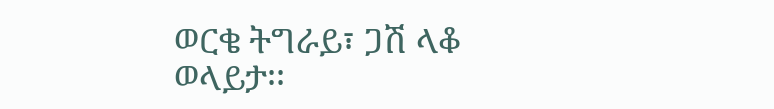ወርቄ ትግራይ፣ ጋሽ ላቆ ወላይታ፡፡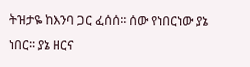ትዝታዬ ከእንባ ጋር ፈሰሰ፡፡ ሰው የነበርነው ያኔ ነበር፡፡ ያኔ ዘርና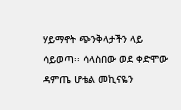ሃይማኖት ጭንቅላታችን ላይ ሳይወጣ፡፡ ሳላስበው ወደ ቀድሞው ዳምጤ ሆቴል መኪናዬን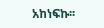አከነፍኩ፡፡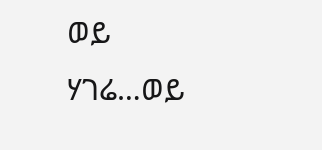ወይ ሃገሬ…ወይ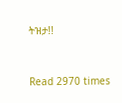ትዝታ!!


Read 2970 times